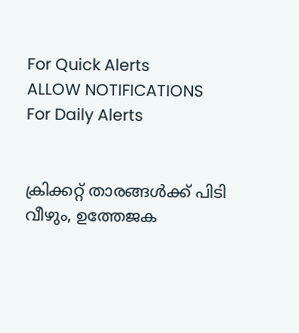For Quick Alerts
ALLOW NOTIFICATIONS
For Daily Alerts


ക്രിക്കറ്റ് താരങ്ങള്‍ക്ക് പിടി വീഴും, ഉത്തേജക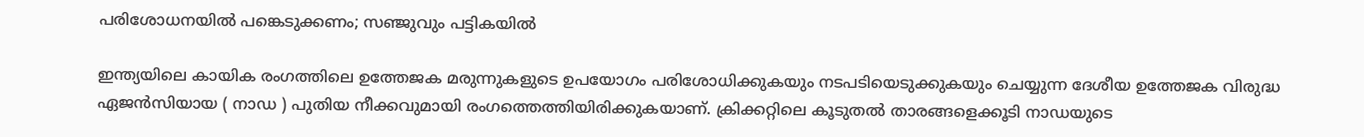പരിശോധനയില്‍ പങ്കെടുക്കണം; സഞ്ജുവും പട്ടികയില്‍

ഇന്ത്യയിലെ കായിക രംഗത്തിലെ ഉത്തേജക മരുന്നുകളുടെ ഉപയോഗം പരിശോധിക്കുകയും നടപടിയെടുക്കുകയും ചെയ്യുന്ന ദേശീയ ഉത്തേജക വിരുദ്ധ ഏജന്‍സിയായ ( നാഡ ) പുതിയ നീക്കവുമായി രംഗത്തെത്തിയിരിക്കുകയാണ്. ക്രിക്കറ്റിലെ കൂടുതല്‍ താരങ്ങളെക്കൂടി നാഡയുടെ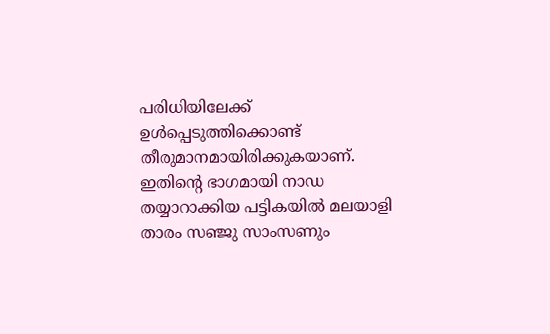പരിധിയിലേക്ക് ഉള്‍പ്പെടുത്തിക്കൊണ്ട് തീരുമാനമായിരിക്കുകയാണ്. ഇതിന്റെ ഭാഗമായി നാഡ തയ്യാറാക്കിയ പട്ടികയില്‍ മലയാളി താരം സഞ്ജു സാംസണും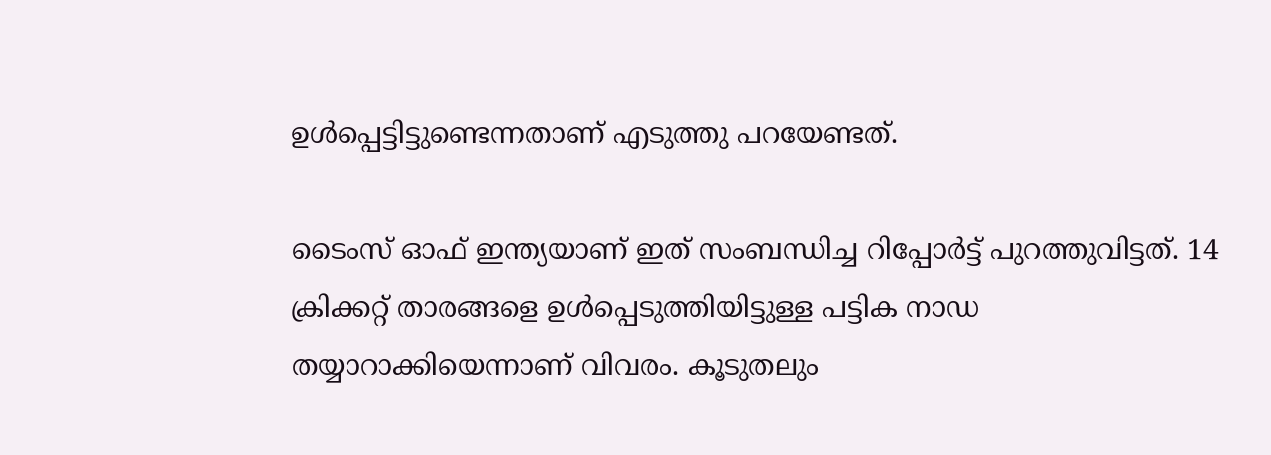ഉള്‍പ്പെട്ടിട്ടുണ്ടെന്നതാണ് എടുത്തു പറയേണ്ടത്.

ടൈംസ് ഓഫ് ഇന്ത്യയാണ് ഇത് സംബന്ധിച്ച റിപ്പോര്‍ട്ട് പുറത്തുവിട്ടത്. 14 ക്രിക്കറ്റ് താരങ്ങളെ ഉള്‍പ്പെടുത്തിയിട്ടുള്ള പട്ടിക നാഡ തയ്യാറാക്കിയെന്നാണ് വിവരം. കൂടുതലും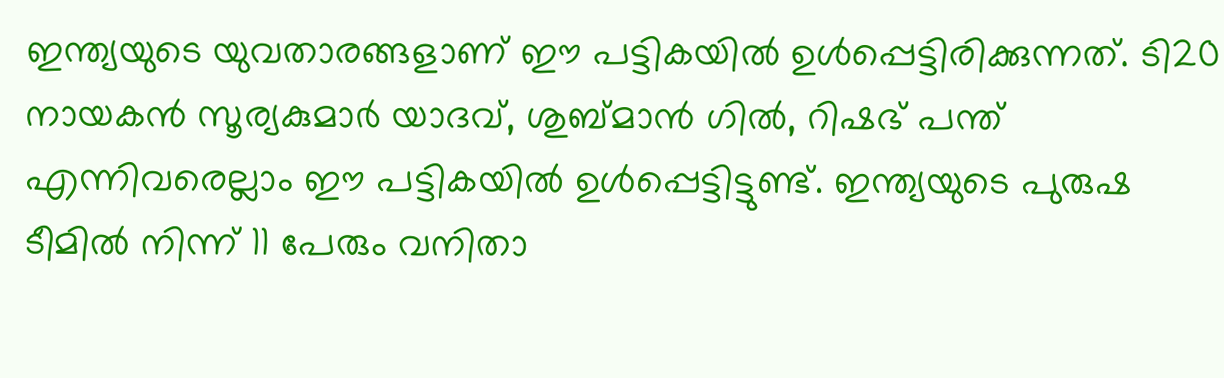ഇന്ത്യയുടെ യുവതാരങ്ങളാണ് ഈ പട്ടികയില്‍ ഉള്‍പ്പെട്ടിരിക്കുന്നത്. ടി20 നായകന്‍ സൂര്യകുമാര്‍ യാദവ്, ശുബ്മാന്‍ ഗില്‍, റിഷഭ് പന്ത് എന്നിവരെല്ലാം ഈ പട്ടികയില്‍ ഉള്‍പ്പെട്ടിട്ടുണ്ട്. ഇന്ത്യയുടെ പുരുഷ ടീമില്‍ നിന്ന് 11 പേരും വനിതാ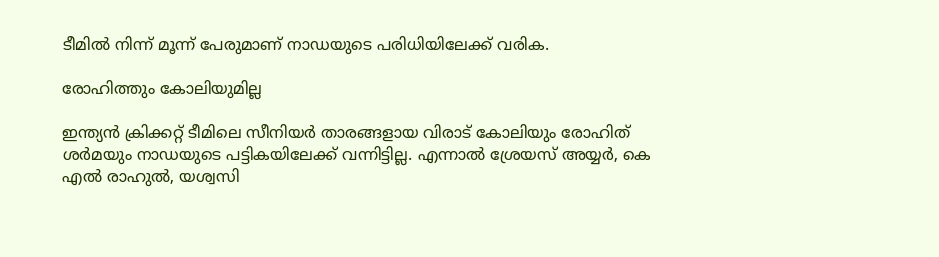ടീമില്‍ നിന്ന് മൂന്ന് പേരുമാണ് നാഡയുടെ പരിധിയിലേക്ക് വരിക.

രോഹിത്തും കോലിയുമില്ല

ഇന്ത്യന്‍ ക്രിക്കറ്റ് ടീമിലെ സീനിയര്‍ താരങ്ങളായ വിരാട് കോലിയും രോഹിത് ശര്‍മയും നാഡയുടെ പട്ടികയിലേക്ക് വന്നിട്ടില്ല. എന്നാല്‍ ശ്രേയസ് അയ്യര്‍, കെ എല്‍ രാഹുല്‍, യശ്വസി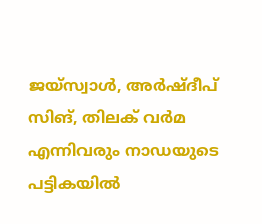ജയ്‌സ്വാള്‍, അര്‍ഷ്ദീപ് സിങ്, തിലക് വര്‍മ എന്നിവരും നാഡയുടെ പട്ടികയില്‍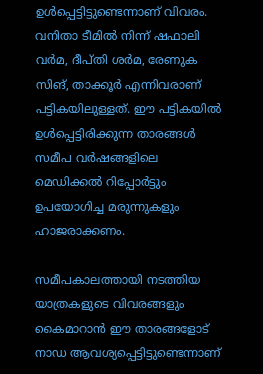ഉള്‍പ്പെട്ടിട്ടുണ്ടെന്നാണ് വിവരം. വനിതാ ടീമില്‍ നിന്ന് ഷഫാലി വര്‍മ, ദീപ്തി ശര്‍മ, രേണുക സിങ്, താക്കൂര്‍ എന്നിവരാണ് പട്ടികയിലുള്ളത്. ഈ പട്ടികയില്‍ ഉള്‍പ്പെട്ടിരിക്കുന്ന താരങ്ങള്‍ സമീപ വര്‍ഷങ്ങളിലെ മെഡിക്കല്‍ റിപ്പോര്‍ട്ടും ഉപയോഗിച്ച മരുന്നുകളും ഹാജരാക്കണം.

സമീപകാലത്തായി നടത്തിയ യാത്രകളുടെ വിവരങ്ങളും കൈമാറാന്‍ ഈ താരങ്ങളോട് നാഡ ആവശ്യപ്പെട്ടിട്ടുണ്ടെന്നാണ്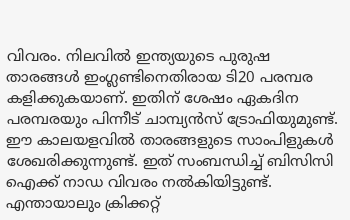വിവരം. നിലവില്‍ ഇന്ത്യയുടെ പുരുഷ താരങ്ങള്‍ ഇംഗ്ലണ്ടിനെതിരായ ടി20 പരമ്പര കളിക്കുകയാണ്. ഇതിന് ശേഷം ഏകദിന പരമ്പരയും പിന്നീട് ചാമ്പ്യന്‍സ് ട്രോഫിയുമുണ്ട്. ഈ കാലയളവില്‍ താരങ്ങളുടെ സാംപിളുകള്‍ ശേഖരിക്കുന്നുണ്ട്. ഇത് സംബന്ധിച്ച് ബിസിസി ഐക്ക് നാഡ വിവരം നല്‍കിയിട്ടുണ്ട്. എന്തായാലും ക്രിക്കറ്റ്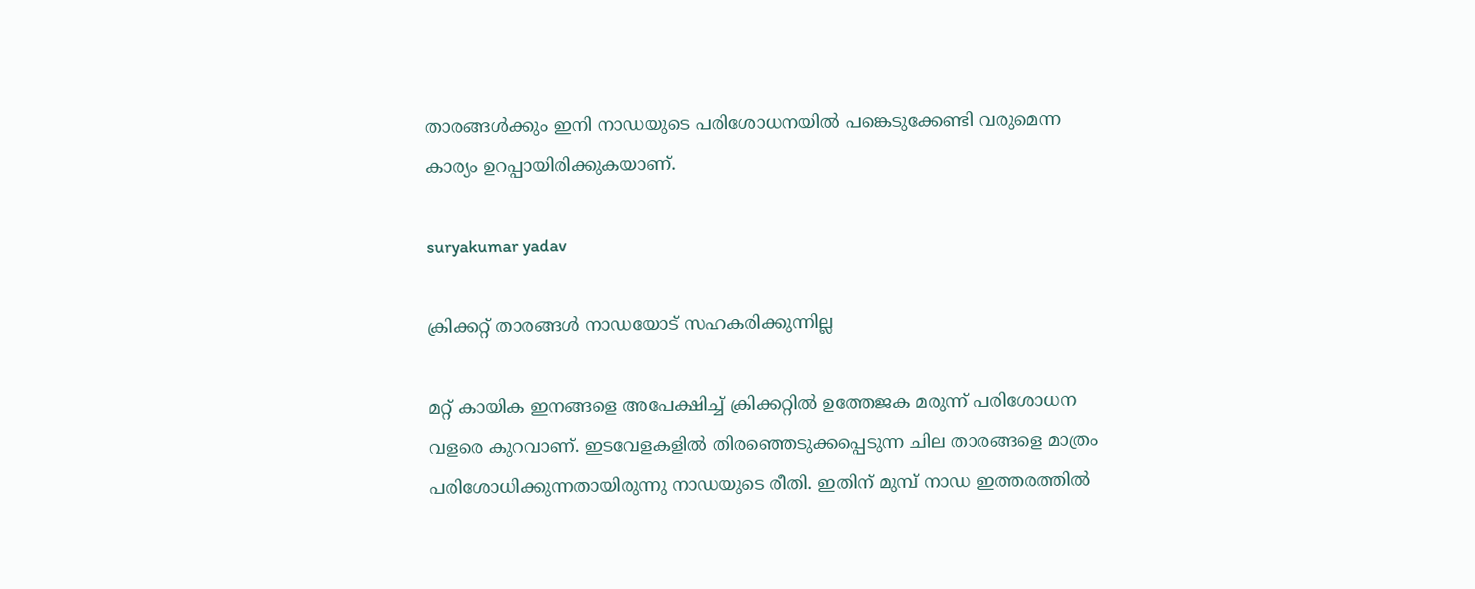താരങ്ങള്‍ക്കും ഇനി നാഡയുടെ പരിശോധനയില്‍ പങ്കെടുക്കേണ്ടി വരുമെന്ന കാര്യം ഉറപ്പായിരിക്കുകയാണ്.

suryakumar yadav

ക്രിക്കറ്റ് താരങ്ങള്‍ നാഡയോട് സഹകരിക്കുന്നില്ല

മറ്റ് കായിക ഇനങ്ങളെ അപേക്ഷിച്ച് ക്രിക്കറ്റില്‍ ഉത്തേജക മരുന്ന് പരിശോധന വളരെ കുറവാണ്. ഇടവേളകളില്‍ തിരഞ്ഞെടുക്കപ്പെടുന്ന ചില താരങ്ങളെ മാത്രം പരിശോധിക്കുന്നതായിരുന്നു നാഡയുടെ രീതി. ഇതിന് മുമ്പ് നാഡ ഇത്തരത്തില്‍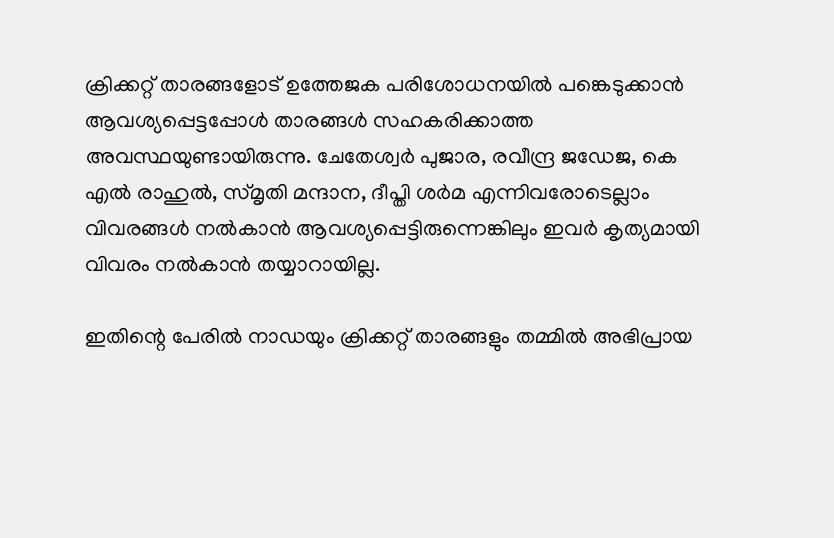ക്രിക്കറ്റ് താരങ്ങളോട് ഉത്തേജക പരിശോധനയില്‍ പങ്കെടുക്കാന്‍ ആവശ്യപ്പെട്ടപ്പോള്‍ താരങ്ങള്‍ സഹകരിക്കാത്ത അവസ്ഥയുണ്ടായിരുന്നു. ചേതേശ്വര്‍ പുജാര, രവീന്ദ്ര ജഡേജ, കെ എല്‍ രാഹുല്‍, സ്മൃതി മന്ദാന, ദീപ്തി ശര്‍മ എന്നിവരോടെല്ലാം വിവരങ്ങള്‍ നല്‍കാന്‍ ആവശ്യപ്പെട്ടിരുന്നെങ്കിലും ഇവര്‍ കൃത്യമായി വിവരം നല്‍കാന്‍ തയ്യാറായില്ല.

ഇതിന്റെ പേരില്‍ നാഡയും ക്രിക്കറ്റ് താരങ്ങളും തമ്മില്‍ അഭിപ്രായ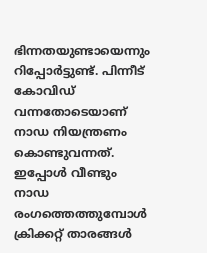ഭിന്നതയുണ്ടായെന്നും റിപ്പോര്‍ട്ടുണ്ട്. പിന്നീട് കോവിഡ് വന്നതോടെയാണ് നാഡ നിയന്ത്രണം കൊണ്ടുവന്നത്. ഇപ്പോള്‍ വീണ്ടും നാഡ രംഗത്തെത്തുമ്പോള്‍ ക്രിക്കറ്റ് താരങ്ങള്‍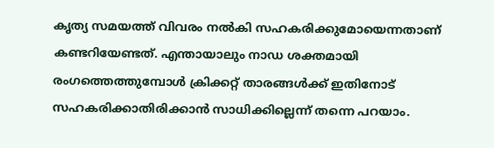കൃത്യ സമയത്ത് വിവരം നല്‍കി സഹകരിക്കുമോയെന്നതാണ് കണ്ടറിയേണ്ടത്. എന്തായാലും നാഡ ശക്തമായി രംഗത്തെത്തുമ്പോള്‍ ക്രിക്കറ്റ് താരങ്ങള്‍ക്ക് ഇതിനോട് സഹകരിക്കാതിരിക്കാന്‍ സാധിക്കില്ലെന്ന് തന്നെ പറയാം.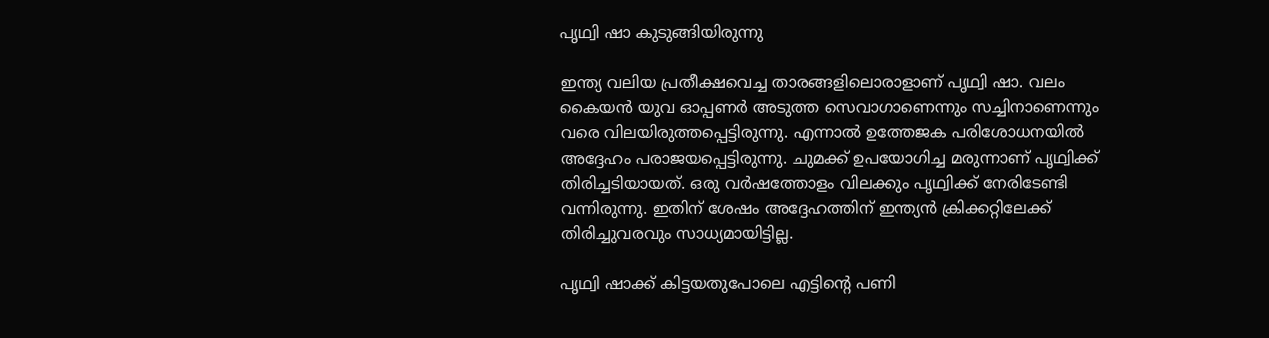പൃഥ്വി ഷാ കുടുങ്ങിയിരുന്നു

ഇന്ത്യ വലിയ പ്രതീക്ഷവെച്ച താരങ്ങളിലൊരാളാണ് പൃഥ്വി ഷാ. വലം കൈയന്‍ യുവ ഓപ്പണര്‍ അടുത്ത സെവാഗാണെന്നും സച്ചിനാണെന്നും വരെ വിലയിരുത്തപ്പെട്ടിരുന്നു. എന്നാല്‍ ഉത്തേജക പരിശോധനയില്‍ അദ്ദേഹം പരാജയപ്പെട്ടിരുന്നു. ചുമക്ക് ഉപയോഗിച്ച മരുന്നാണ് പൃഥ്വിക്ക് തിരിച്ചടിയായത്. ഒരു വര്‍ഷത്തോളം വിലക്കും പൃഥ്വിക്ക് നേരിടേണ്ടി വന്നിരുന്നു. ഇതിന് ശേഷം അദ്ദേഹത്തിന് ഇന്ത്യന്‍ ക്രിക്കറ്റിലേക്ക് തിരിച്ചുവരവും സാധ്യമായിട്ടില്ല.

പൃഥ്വി ഷാക്ക് കിട്ടയതുപോലെ എട്ടിന്റെ പണി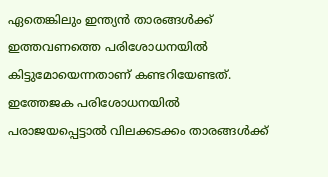ഏതെങ്കിലും ഇന്ത്യന്‍ താരങ്ങള്‍ക്ക് ഇത്തവണത്തെ പരിശോധനയില്‍ കിട്ടുമോയെന്നതാണ് കണ്ടറിയേണ്ടത്. ഇത്തേജക പരിശോധനയില്‍ പരാജയപ്പെട്ടാല്‍ വിലക്കടക്കം താരങ്ങള്‍ക്ക്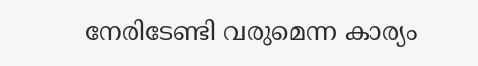നേരിടേണ്ടി വരുമെന്ന കാര്യം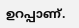ഉറപ്പാണ്.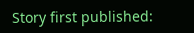Story first published: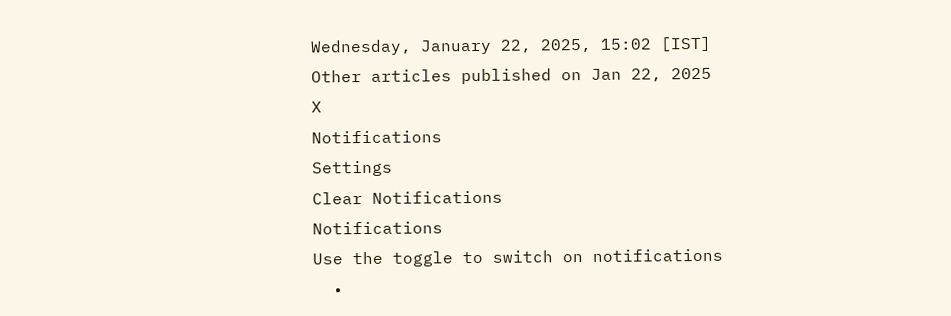Wednesday, January 22, 2025, 15:02 [IST]
Other articles published on Jan 22, 2025
X
Notifications
Settings
Clear Notifications
Notifications
Use the toggle to switch on notifications
  •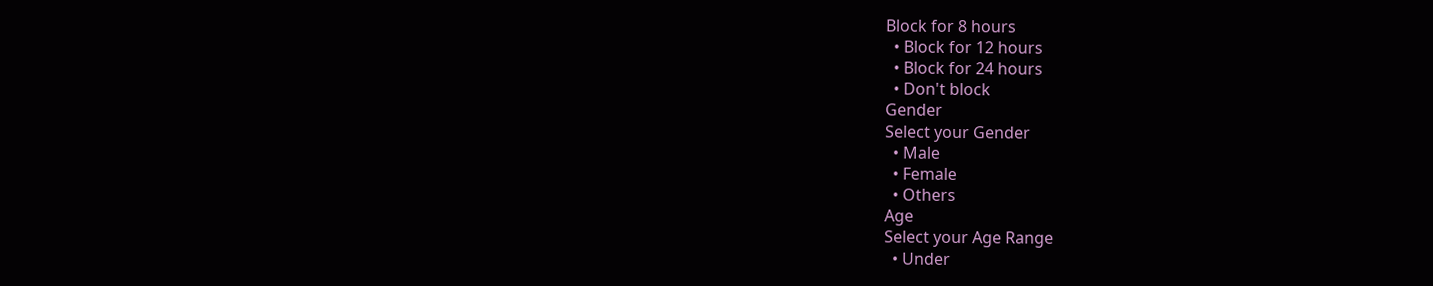Block for 8 hours
  • Block for 12 hours
  • Block for 24 hours
  • Don't block
Gender
Select your Gender
  • Male
  • Female
  • Others
Age
Select your Age Range
  • Under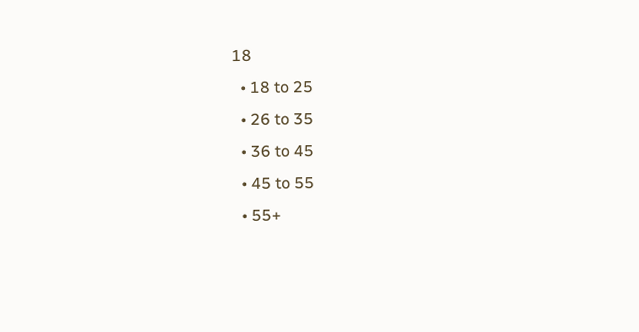18
  • 18 to 25
  • 26 to 35
  • 36 to 45
  • 45 to 55
  • 55+